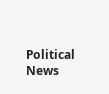Political News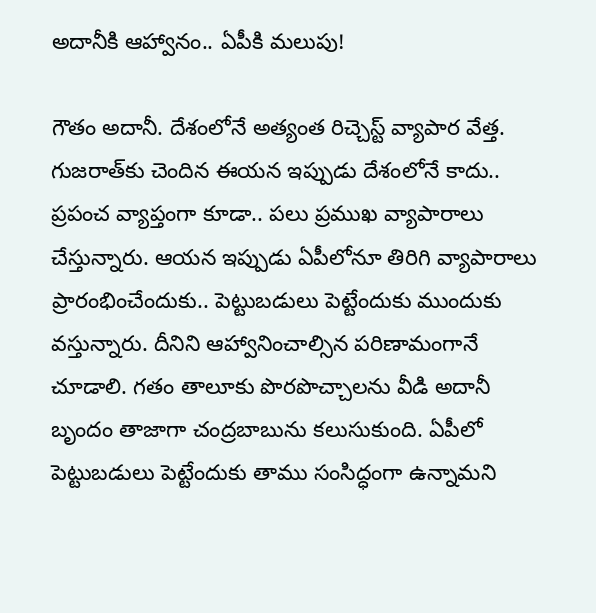అదానీకి ఆహ్వానం.. ఏపీకి మలుపు!

గౌతం అదానీ. దేశంలోనే అత్యంత రిచ్చెస్ట్ వ్యాపార వేత్త‌. గుజ‌రాత్‌కు చెందిన ఈయ‌న ఇప్పుడు దేశంలోనే కాదు.. ప్ర‌పంచ వ్యాప్తంగా కూడా.. ప‌లు ప్ర‌ముఖ వ్యాపారాలు చేస్తున్నారు. ఆయ‌న ఇప్పుడు ఏపీలోనూ తిరిగి వ్యాపారాలు ప్రారంభించేందుకు.. పెట్టుబ‌డులు పెట్టేందుకు ముందుకు వ‌స్తున్నారు. దీనిని ఆహ్వానించాల్సిన ప‌రిణామంగానే చూడాలి. గ‌తం తాలూకు పొర‌పొచ్చాల‌ను వీడి అదానీ బృందం తాజాగా చంద్ర‌బాబును క‌లుసుకుంది. ఏపీలో పెట్టుబ‌డులు పెట్టేందుకు తాము సంసిద్ధంగా ఉన్నామ‌ని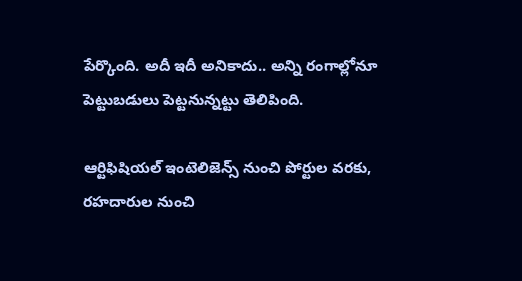పేర్కొంది. అదీ ఇదీ అనికాదు.. అన్ని రంగాల్లోనూ పెట్టుబ‌డులు పెట్ట‌నున్న‌ట్టు తెలిపింది.

ఆర్టిఫిషియ‌ల్ ఇంటెలిజెన్స్ నుంచి పోర్టుల వ‌ర‌కు, ర‌హ‌దారుల నుంచి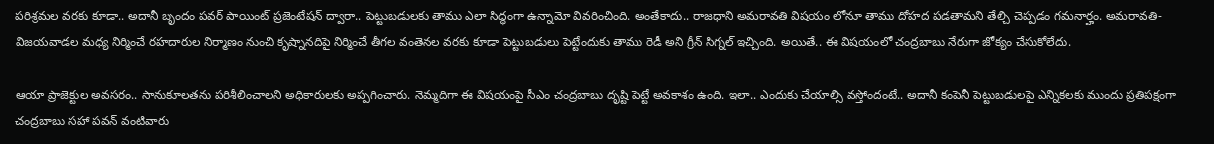ప‌రిశ్ర‌మ‌ల వ‌ర‌కు కూడా.. అదానీ బృందం ప‌వ‌ర్ పాయింట్ ప్ర‌జెంటేష‌న్ ద్వారా.. పెట్టుబ‌డుల‌కు తాము ఎలా సిద్ధంగా ఉన్నామో వివ‌రించింది. అంతేకాదు.. రాజ‌ధాని అమ‌రావ‌తి విష‌యం లోనూ తాము దోహ‌ద ప‌డ‌తామ‌ని తేల్చి చెప్ప‌డం గ‌మ‌నార్హం. అమ‌రావ‌తి-విజ‌య‌వాడ‌ల మ‌ధ్య నిర్మించే ర‌హ‌దారుల నిర్మాణం నుంచి కృష్నాన‌దిపై నిర్మించే తీగ‌ల వంతెన‌ల వ‌ర‌కు కూడా పెట్టుబ‌డులు పెట్టేందుకు తాము రెడీ అని గ్రీన్ సిగ్న‌ల్ ఇచ్చింది. అయితే.. ఈ విష‌యంలో చంద్ర‌బాబు నేరుగా జోక్యం చేసుకోలేదు.

ఆయా ప్రాజెక్టుల అవ‌స‌రం.. సానుకూల‌త‌ను ప‌రిశీలించాల‌ని అధికారుల‌కు అప్ప‌గించారు. నెమ్మ‌దిగా ఈ విష‌యంపై సీఎం చంద్ర‌బాబు దృష్టి పెట్టే అవ‌కాశం ఉంది. ఇలా.. ఎందుకు చేయాల్సి వ‌స్తోందంటే.. అదానీ కంపెనీ పెట్టుబ‌డుల‌పై ఎన్నిక‌ల‌కు ముందు ప్ర‌తిప‌క్షంగా చంద్ర‌బాబు స‌హా ప‌వ‌న్ వంటివారు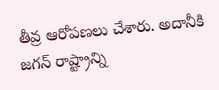తీవ్ర ఆరోప‌ణ‌లు చేశారు. అదానీకి జ‌గ‌న్ రాష్ట్రాన్ని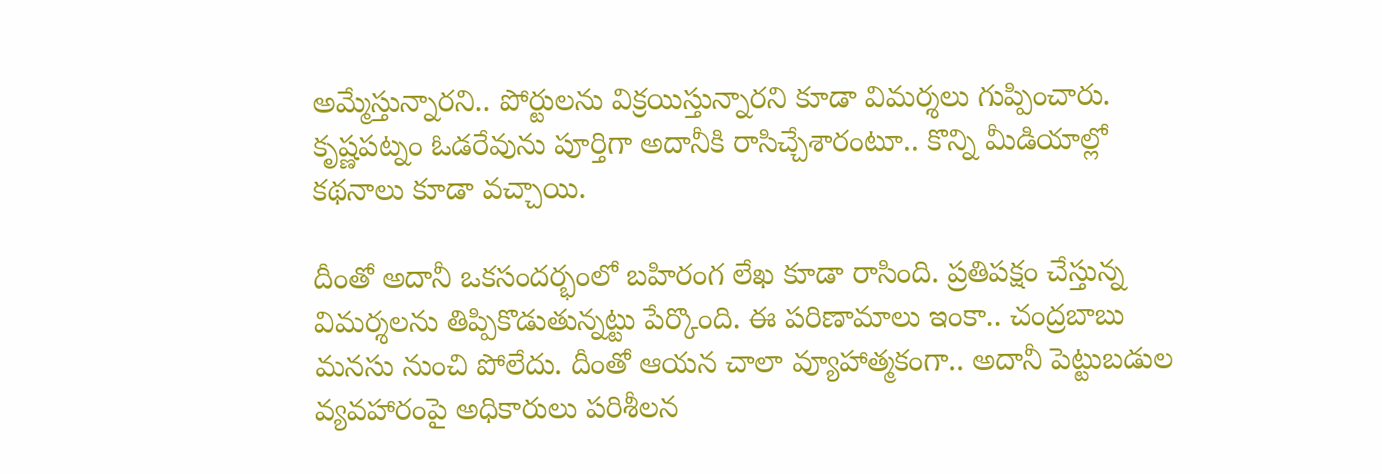అమ్మేస్తున్నార‌ని.. పోర్టుల‌ను విక్ర‌యిస్తున్నార‌ని కూడా విమ‌ర్శ‌లు గుప్పించారు. కృష్ణ‌ప‌ట్నం ఓడ‌రేవును పూర్తిగా అదానీకి రాసిచ్చేశారంటూ.. కొన్ని మీడియాల్లో క‌థ‌నాలు కూడా వ‌చ్చాయి.

దీంతో అదానీ ఒక‌సంద‌ర్భంలో బ‌హిరంగ లేఖ కూడా రాసింది. ప్ర‌తిప‌క్షం చేస్తున్న విమ‌ర్శ‌ల‌ను తిప్పికొడుతున్న‌ట్టు పేర్కొంది. ఈ ప‌రిణామాలు ఇంకా.. చంద్ర‌బాబు మ‌న‌సు నుంచి పోలేదు. దీంతో ఆయ‌న చాలా వ్యూహాత్మ‌కంగా.. అదానీ పెట్టుబ‌డుల వ్య‌వ‌హారంపై అధికారులు ప‌రిశీల‌న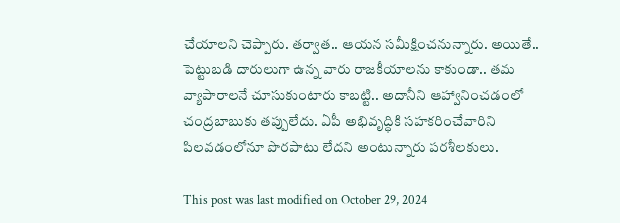చేయాల‌ని చెప్పారు. త‌ర్వాత‌.. ఆయ‌న స‌మీక్షించ‌నున్నారు. అయితే.. పెట్టుబ‌డి దారులుగా ఉన్న వారు రాజ‌కీయాల‌ను కాకుండా.. త‌మ వ్యాపారాల‌నే చూసుకుంటారు కాబ‌ట్టి.. అదానీని ఆహ్వానించ‌డంలో చంద్ర‌బాబుకు త‌ప్పులేదు. ఏపీ అభివృద్ధికి స‌హ‌క‌రించేవారిని పిల‌వ‌డంలోనూ పొర‌పాటు లేదని అంటున్నారు ప‌ర‌శీల‌కులు.

This post was last modified on October 29, 2024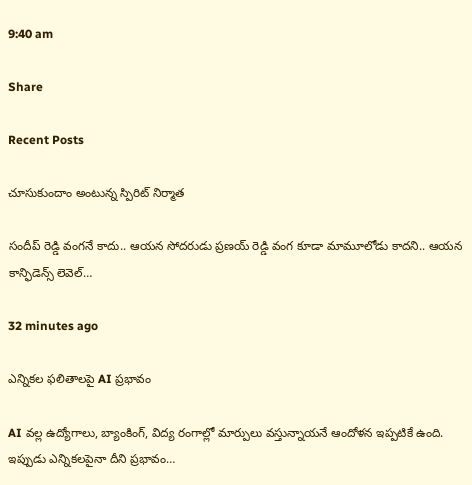9:40 am

Share

Recent Posts

చూసుకుందాం అంటున్న స్పిరిట్ నిర్మాత‌

సందీప్ రెడ్డి వంగ‌నే కాదు.. ఆయ‌న సోద‌రుడు ప్ర‌ణ‌య్ రెడ్డి వంగ కూడా మామూలోడు కాద‌ని.. ఆయ‌న కాన్ఫిడెన్స్ లెవెల్…

32 minutes ago

ఎన్నికల ఫలితాలపై AI ప్రభావం

AI వల్ల ఉద్యోగాలు, బ్యాంకింగ్, విద్య రంగాల్లో మార్పులు వస్తున్నాయనే ఆందోళన ఇప్పటికే ఉంది. ఇప్పుడు ఎన్నికలపైనా దీని ప్రభావం…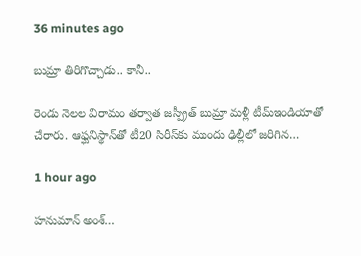36 minutes ago

బుమ్రా తిరిగొచ్చాడు.. కానీ..

రెండు నెలల విరామం తర్వాత జస్ప్రీత్ బుమ్రా మళ్లీ టీమ్ఇండియాతో చేరారు. ఆఫ్ఘనిస్థాన్‌తో టీ20 సిరీస్‌కు ముందు ఢిల్లీలో జరిగిన…

1 hour ago

హనుమాన్ అంశ్…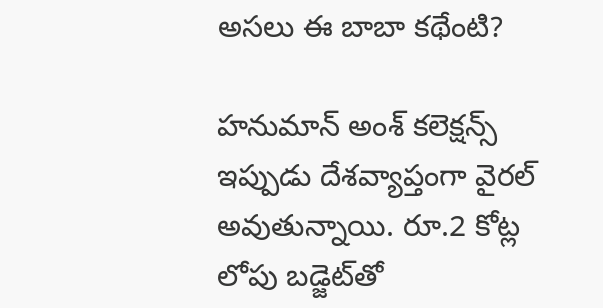అసలు ఈ బాబా కథేంటి?

హనుమాన్ అంశ్ కలెక్షన్స్ ఇప్పుడు దేశవ్యాప్తంగా వైరల్ అవుతున్నాయి. రూ.2 కోట్ల లోపు బడ్జెట్‌తో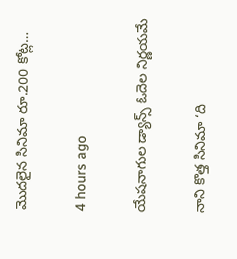మొదలైన సినిమా రూ.200 కోట్ల…

4 hours ago

యేషనాగుల డ్యాన్స్ ఓదెల నిర్ణయమే

నాని కొత్త సినిమా ‘ది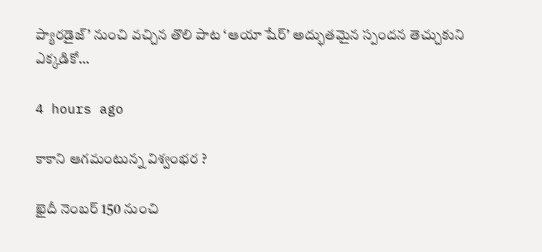ప్యారడైజ్’ నుంచి వచ్చిన తొలి పాట ‘ఆయా షేర్’ అద్భుతమైన స్పందన తెచ్చుకుని ఎక్కడికో…

4 hours ago

కాకాని ఆగమంటున్న విశ్వంభర ?

ఖైదీ నెంబర్ 150 నుంచి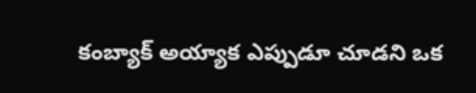కంబ్యాక్ అయ్యాక ఎప్పుడూ చూడని ఒక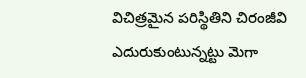విచిత్రమైన పరిస్థితిని చిరంజీవి ఎదురుకుంటున్నట్టు మెగా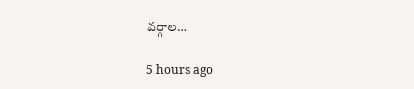వర్గాల…

5 hours ago